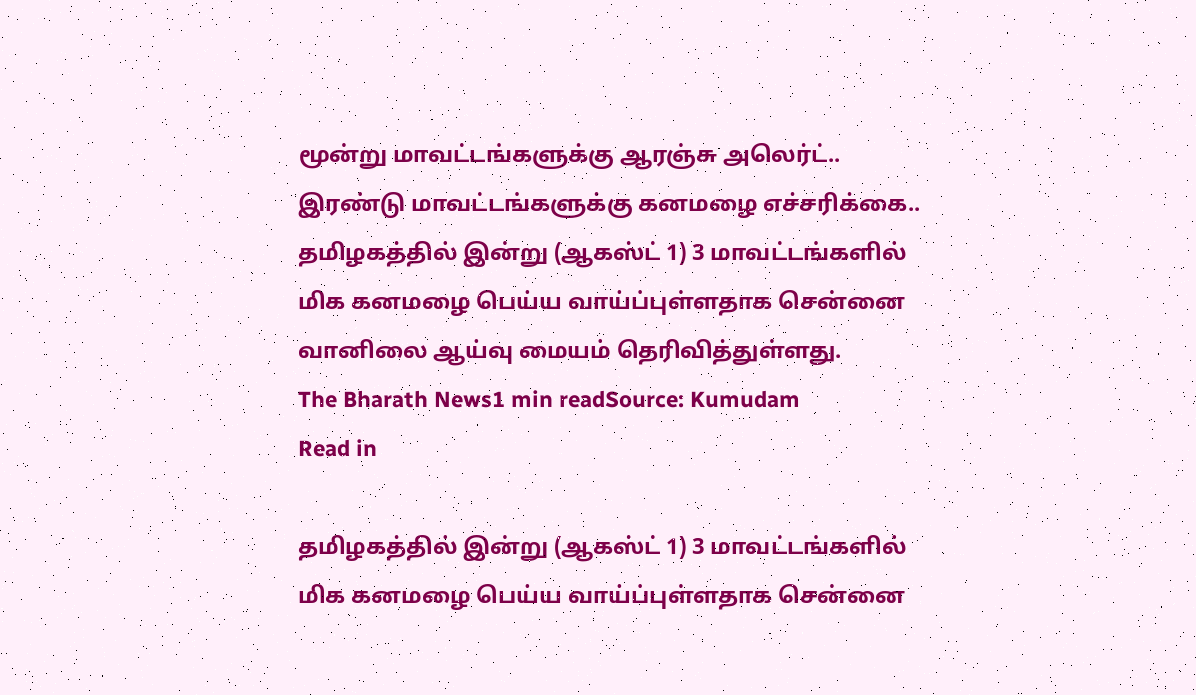மூன்று மாவட்டங்களுக்கு ஆரஞ்சு அலெர்ட்.. இரண்டு மாவட்டங்களுக்கு கனமழை எச்சரிக்கை..
தமிழகத்தில் இன்று (ஆகஸ்ட் 1) 3 மாவட்டங்களில் மிக கனமழை பெய்ய வாய்ப்புள்ளதாக சென்னை வானிலை ஆய்வு மையம் தெரிவித்துள்ளது.
The Bharath News1 min readSource: Kumudam
Read in

தமிழகத்தில் இன்று (ஆகஸ்ட் 1) 3 மாவட்டங்களில் மிக கனமழை பெய்ய வாய்ப்புள்ளதாக சென்னை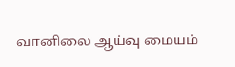வானிலை ஆய்வு மையம்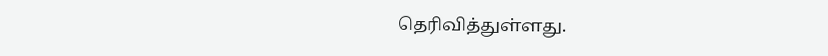தெரிவித்துள்ளது.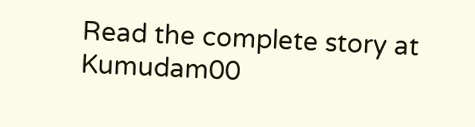Read the complete story at Kumudam00